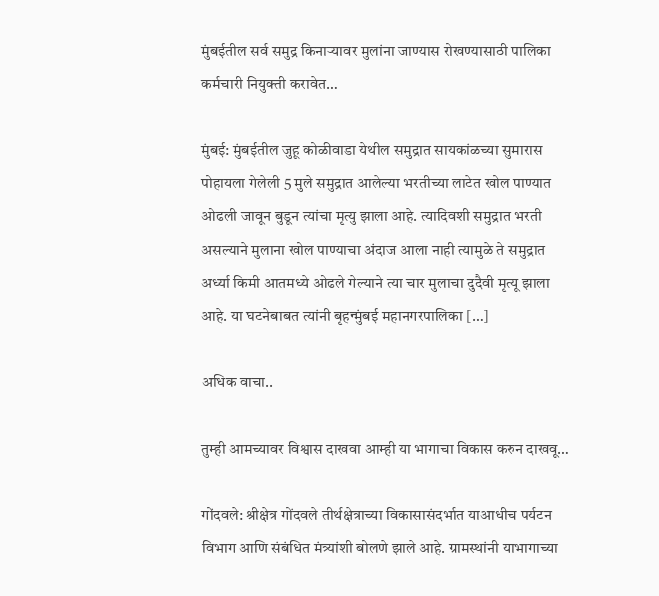मुंबईतील सर्व समुद्र किनाऱ्यावर मुलांना जाण्यास रोखण्यासाठी पालिका कर्मचारी नियुक्ती करावेत…

मुंबई: मुंबईतील जुहू कोळीवाडा येथील समुद्रात सायकांळच्या सुमारास पोहायला गेलेली 5 मुले समुद्रात आलेल्या भरतीच्या लाटेत खोल पाण्यात ओढली जावून बुडून त्यांचा मृत्यु झाला आहे. त्यादिवशी समुद्रात भरती असल्याने मुलाना खोल पाण्याचा अंदाज आला नाही त्यामुळे ते समुद्रात अर्ध्या किमी आतमध्ये ओढले गेल्याने त्या चार मुलाचा दुदैवी मृत्यू झाला आहे. या घटनेबाबत त्यांनी बृहन्मुंबई महानगरपालिका […]

अधिक वाचा..

तुम्ही आमच्यावर विश्वास दाखवा आम्ही या भागाचा विकास करुन दाखवू…

गोंदवले: श्रीक्षेत्र गोंदवले तीर्थक्षेत्राच्या विकासासंदर्भात याआधीच पर्यटन विभाग आणि संबंधित मंत्र्यांशी बोलणे झाले आहे. ग्रामस्थांनी याभागाच्या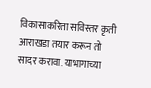विकासाकरिता सविस्तर कृती आराखडा तयार करून तो सादर करावा. याभागाच्या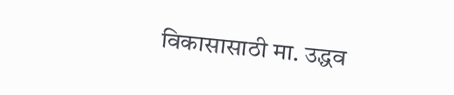विकासासाठी मा. उद्धव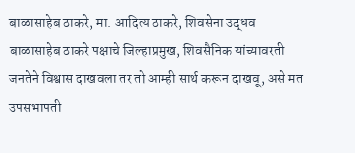बाळासाहेब ठाकरे, मा. आदित्य ठाकरे, शिवसेना उद्धव बाळासाहेब ठाकरे पक्षाचे जिल्हाप्रमुख, शिवसैनिक यांच्यावरती जनतेने विश्वास दाखवला तर तो आम्ही सार्थ करून दाखवू, असे मत उपसभापती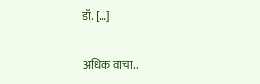डॉ. […]

अधिक वाचा..